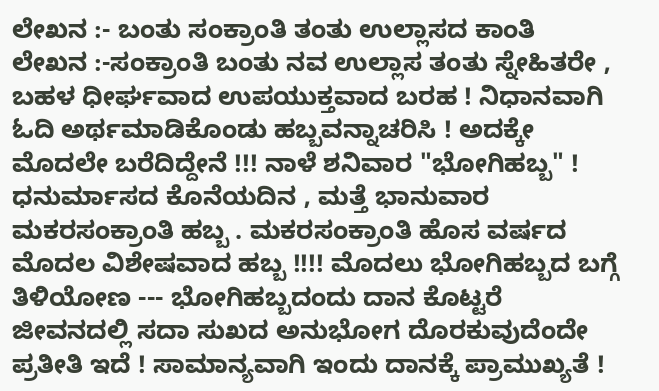ಲೇಖನ :- ಬಂತು ಸಂಕ್ರಾಂತಿ ತಂತು ಉಲ್ಲಾಸದ ಕಾಂತಿ
ಲೇಖನ :-ಸಂಕ್ರಾಂತಿ ಬಂತು ನವ ಉಲ್ಲಾಸ ತಂತು ಸ್ನೇಹಿತರೇ , ಬಹಳ ಧೀರ್ಘವಾದ ಉಪಯುಕ್ತವಾದ ಬರಹ ! ನಿಧಾನವಾಗಿ ಓದಿ ಅರ್ಥಮಾಡಿಕೊಂಡು ಹಬ್ಬವನ್ನಾಚರಿಸಿ ! ಅದಕ್ಕೇ ಮೊದಲೇ ಬರೆದಿದ್ದೇನೆ !!! ನಾಳೆ ಶನಿವಾರ "ಭೋಗಿಹಬ್ಬ" ! ಧನುರ್ಮಾಸದ ಕೊನೆಯದಿನ , ಮತ್ತೆ ಭಾನುವಾರ ಮಕರಸಂಕ್ರಾಂತಿ ಹಬ್ಬ . ಮಕರಸಂಕ್ರಾಂತಿ ಹೊಸ ವರ್ಷದ ಮೊದಲ ವಿಶೇಷವಾದ ಹಬ್ಬ !!!! ಮೊದಲು ಭೋಗಿಹಬ್ಬದ ಬಗ್ಗೆ ತಿಳಿಯೋಣ --- ಭೋಗಿಹಬ್ಬದಂದು ದಾನ ಕೊಟ್ಟರೆ ಜೀವನದಲ್ಲಿ ಸದಾ ಸುಖದ ಅನುಭೋಗ ದೊರಕುವುದೆಂದೇ ಪ್ರತೀತಿ ಇದೆ ! ಸಾಮಾನ್ಯವಾಗಿ ಇಂದು ದಾನಕ್ಕೆ ಪ್ರಾಮುಖ್ಯತೆ !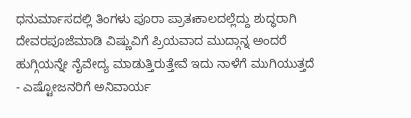ಧನುರ್ಮಾಸದಲ್ಲಿ ತಿಂಗಳು ಪೂರಾ ಪ್ರಾತಃಕಾಲದಲ್ಲೆದ್ದು ಶುದ್ಧರಾಗಿ ದೇವರಪೂಜೆಮಾಡಿ ವಿಷ್ಣುವಿಗೆ ಪ್ರಿಯವಾದ ಮುದ್ಗಾನ್ನ ಅಂದರೆ ಹುಗ್ಗಿಯನ್ನೇ ನೈವೇದ್ಯ ಮಾಡುತ್ತಿರುತ್ತೇವೆ ಇದು ನಾಳೆಗೆ ಮುಗಿಯುತ್ತದೆ - ಎಷ್ಟೋಜನರಿಗೆ ಅನಿವಾರ್ಯ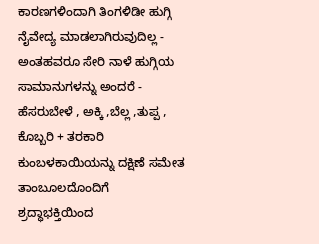ಕಾರಣಗಳಿಂದಾಗಿ ತಿಂಗಳಿಡೀ ಹುಗ್ಗಿ ನೈವೇದ್ಯ ಮಾಡಲಾಗಿರುವುದಿಲ್ಲ - ಅಂತಹವರೂ ಸೇರಿ ನಾಳೆ ಹುಗ್ಗಿಯ ಸಾಮಾನುಗಳನ್ನು ಅಂದರೆ - ಹೆಸರುಬೇಳೆ , ಅಕ್ಕಿ ,ಬೆಲ್ಲ ,ತುಪ್ಪ , ಕೊಬ್ಬರಿ + ತರಕಾರಿ ಕುಂಬಳಕಾಯಿಯನ್ನು ದಕ್ಷಿಣೆ ಸಮೇತ ತಾಂಬೂಲದೊಂದಿಗೆ ಶ್ರದ್ಧಾಭಕ್ತಿಯಿಂದ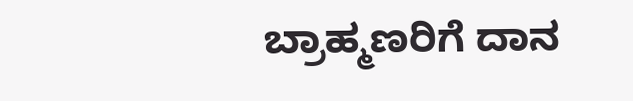ಬ್ರಾಹ್ಮಣರಿಗೆ ದಾನ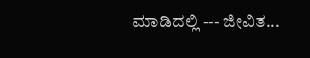ಮಾಡಿದಲ್ಲಿ --- ಜೀವಿತ...